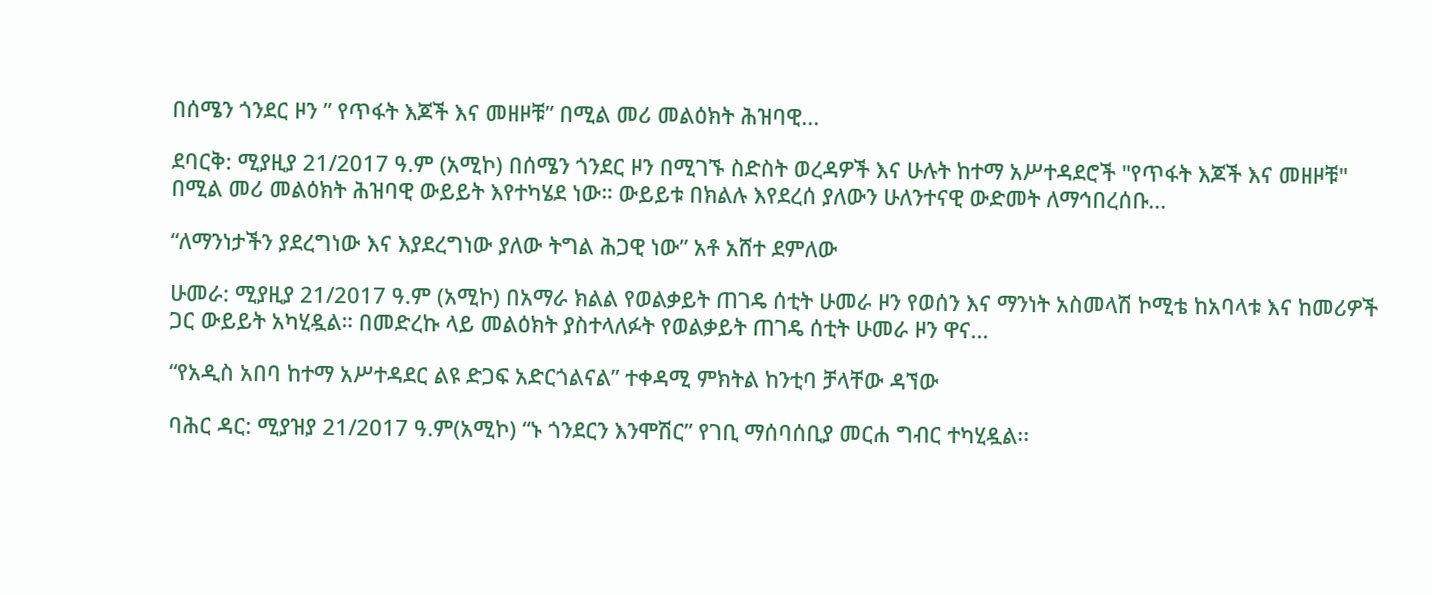በሰሜን ጎንደር ዞን ” የጥፋት እጆች እና መዘዞቹ” በሚል መሪ መልዕክት ሕዝባዊ...

ደባርቅ: ሚያዚያ 21/2017 ዓ.ም (አሚኮ) በሰሜን ጎንደር ዞን በሚገኙ ስድስት ወረዳዎች እና ሁሉት ከተማ አሥተዳደሮች "የጥፋት እጆች እና መዘዞቹ" በሚል መሪ መልዕክት ሕዝባዊ ውይይት እየተካሄደ ነው። ውይይቱ በክልሉ እየደረሰ ያለውን ሁለንተናዊ ውድመት ለማኅበረሰቡ...

“ለማንነታችን ያደረግነው እና እያደረግነው ያለው ትግል ሕጋዊ ነው” አቶ አሸተ ደምለው

ሁመራ: ሚያዚያ 21/2017 ዓ.ም (አሚኮ) በአማራ ክልል የወልቃይት ጠገዴ ሰቲት ሁመራ ዞን የወሰን እና ማንነት አስመላሽ ኮሚቴ ከአባላቱ እና ከመሪዎች ጋር ውይይት አካሂዷል። በመድረኩ ላይ መልዕክት ያስተላለፉት የወልቃይት ጠገዴ ሰቲት ሁመራ ዞን ዋና...

“የአዲስ አበባ ከተማ አሥተዳደር ልዩ ድጋፍ አድርጎልናል” ተቀዳሚ ምክትል ከንቲባ ቻላቸው ዳኘው

ባሕር ዳር: ሚያዝያ 21/2017 ዓ.ም(አሚኮ) “ኑ ጎንደርን እንሞሽር” የገቢ ማሰባሰቢያ መርሐ ግብር ተካሂዷል፡፡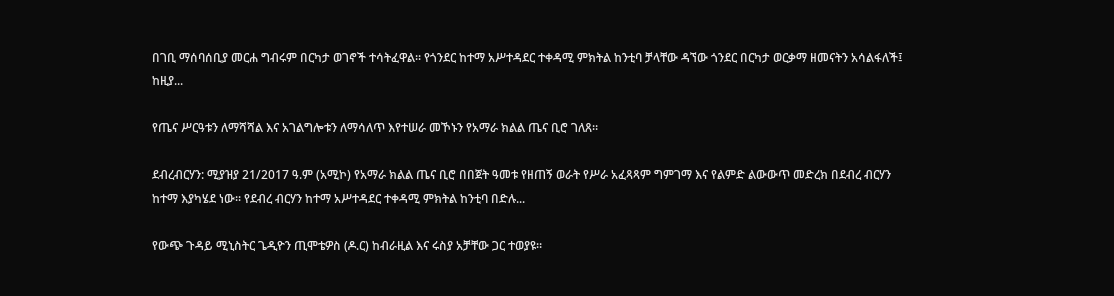በገቢ ማሰባሰቢያ መርሐ ግብሩም በርካታ ወገኖች ተሳትፈዋል፡፡ የጎንደር ከተማ አሥተዳደር ተቀዳሚ ምክትል ከንቲባ ቻላቸው ዳኘው ጎንደር በርካታ ወርቃማ ዘመናትን አሳልፋለች፤ ከዚያ...

የጤና ሥርዓቱን ለማሻሻል እና አገልግሎቱን ለማሳለጥ እየተሠራ መኾኑን የአማራ ክልል ጤና ቢሮ ገለጸ።

ደብረብርሃን: ሚያዝያ 21/2017 ዓ.ም (አሚኮ) የአማራ ክልል ጤና ቢሮ በበጀት ዓመቱ የዘጠኝ ወራት የሥራ አፈጻጻም ግምገማ እና የልምድ ልውውጥ መድረክ በደብረ ብርሃን ከተማ እያካሄደ ነው፡፡ የደብረ ብርሃን ከተማ አሥተዳደር ተቀዳሚ ምክትል ከንቲባ በድሉ...

የውጭ ጉዳይ ሚኒስትር ጌዲዮን ጢሞቴዎስ (ዶ.ር) ከብራዚል እና ሩስያ አቻቸው ጋር ተወያዩ።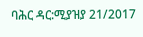ባሕር ዳር:ሚያዝያ 21/2017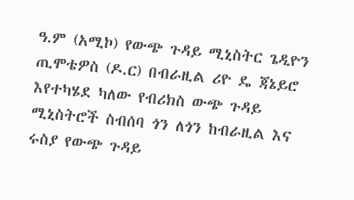ዓ.ም (አሚኮ) የውጭ ጉዳይ ሚኒስትር ጌዲዮን ጢሞቴዎስ (ዶ.ር) በብራዚል ሪዮ ዴ ጃኔይሮ እየተካሄደ ካለው የብሪክስ ውጭ ጉዳይ ሚኒስትሮች ስብሰባ ጎን ለጎን ከብራዚል እና ሩስያ የውጭ ጉዳይ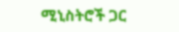ሚኒስትሮች ጋር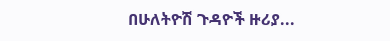በሁለትዮሽ ጉዳዮች ዙሪያ...